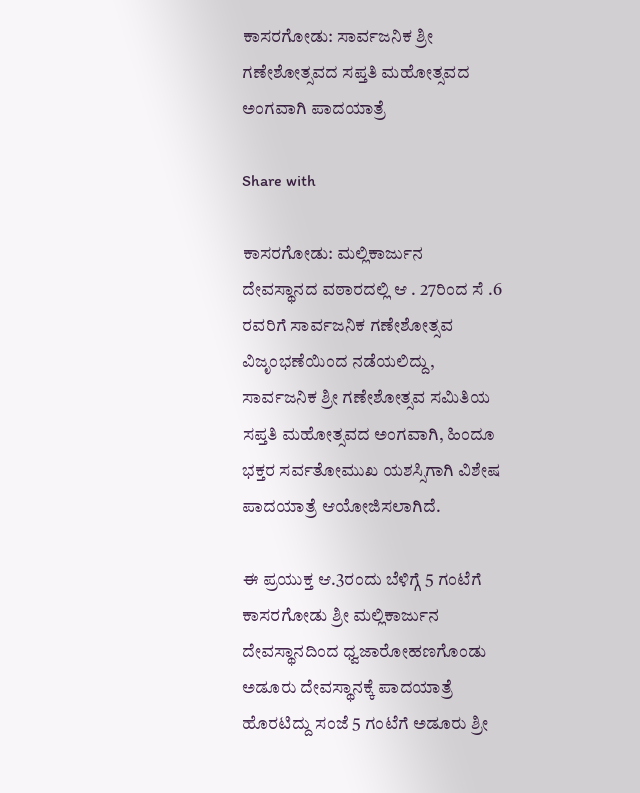ಕಾಸರಗೋಡು: ಸಾರ್ವಜನಿಕ ಶ್ರೀ ಗಣೇಶೋತ್ಸವದ ಸಪ್ತತಿ ಮಹೋತ್ಸವದ ಅಂಗವಾಗಿ ಪಾದಯಾತ್ರೆ

Share with

ಕಾಸರಗೋಡು: ಮಲ್ಲಿಕಾರ್ಜುನ ದೇವಸ್ಥಾನದ ವಠಾರದಲ್ಲಿ ಆ . 27ರಿಂದ ಸೆ .6 ರವರಿಗೆ ಸಾರ್ವಜನಿಕ ಗಣೇಶೋತ್ಸವ ವಿಜೃಂಭಣೆಯಿಂದ ನಡೆಯಲಿದ್ದು, ಸಾರ್ವಜನಿಕ ಶ್ರೀ ಗಣೇಶೋತ್ಸವ ಸಮಿತಿಯ ಸಪ್ತತಿ ಮಹೋತ್ಸವದ ಅಂಗವಾಗಿ, ಹಿಂದೂ ಭಕ್ತರ ಸರ್ವತೋಮುಖ ಯಶಸ್ಸಿಗಾಗಿ ವಿಶೇಷ ಪಾದಯಾತ್ರೆ ಆಯೋಜಿಸಲಾಗಿದೆ.

ಈ ಪ್ರಯುಕ್ತ ಆ.3ರಂದು ಬೆಳಿಗ್ಗೆ 5 ಗಂಟೆಗೆ ಕಾಸರಗೋಡು ಶ್ರೀ ಮಲ್ಲಿಕಾರ್ಜುನ ದೇವಸ್ಥಾನದಿಂದ ಧ್ವಜಾರೋಹಣಗೊಂಡು ಅಡೂರು ದೇವಸ್ಥಾನಕ್ಕೆ ಪಾದಯಾತ್ರೆ ಹೊರಟಿದ್ದು ಸಂಜೆ 5 ಗಂಟೆಗೆ ಅಡೂರು ಶ್ರೀ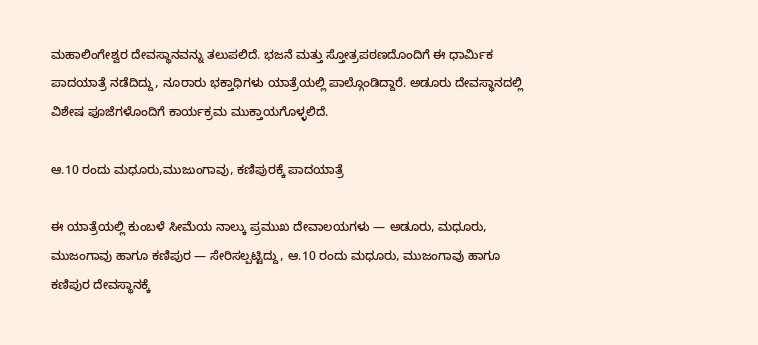ಮಹಾಲಿಂಗೇಶ್ವರ ದೇವಸ್ಥಾನವನ್ನು ತಲುಪಲಿದೆ. ಭಜನೆ ಮತ್ತು ಸ್ತೋತ್ರಪಠಣದೊಂದಿಗೆ ಈ ಧಾರ್ಮಿಕ ಪಾದಯಾತ್ರೆ ನಡೆದಿದ್ದು, ನೂರಾರು ಭಕ್ತಾಧಿಗಳು ಯಾತ್ರೆಯಲ್ಲಿ ಪಾಲ್ಗೊಂಡಿದ್ದಾರೆ. ಅಡೂರು ದೇವಸ್ಥಾನದಲ್ಲಿ ವಿಶೇಷ ಪೂಜೆಗಳೊಂದಿಗೆ ಕಾರ್ಯಕ್ರಮ ಮುಕ್ತಾಯಗೊಳ್ಳಲಿದೆ.

ಆ.10 ರಂದು ಮಧೂರು,ಮುಜುಂಗಾವು, ಕಣಿಪುರಕ್ಕೆ ಪಾದಯಾತ್ರೆ

ಈ ಯಾತ್ರೆಯಲ್ಲಿ ಕುಂಬಳೆ ಸೀಮೆಯ ನಾಲ್ಕು ಪ್ರಮುಖ ದೇವಾಲಯಗಳು — ಅಡೂರು, ಮಧೂರು, ಮುಜಂಗಾವು ಹಾಗೂ ಕಣಿಪುರ — ಸೇರಿಸಲ್ಪಟ್ಟಿದ್ದು, ಆ.10 ರಂದು ಮಧೂರು, ಮುಜಂಗಾವು ಹಾಗೂ ಕಣಿಪುರ ದೇವಸ್ಥಾನಕ್ಕೆ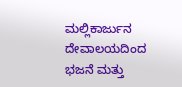ಮಲ್ಲಿಕಾರ್ಜುನ ದೇವಾಲಯದಿಂದ ಭಜನೆ ಮತ್ತು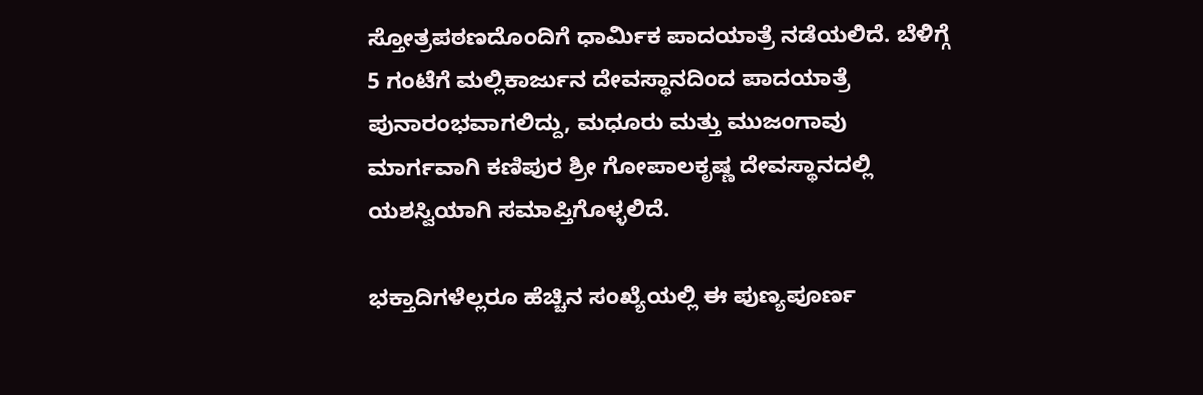ಸ್ತೋತ್ರಪಠಣದೊಂದಿಗೆ ಧಾರ್ಮಿಕ ಪಾದಯಾತ್ರೆ ನಡೆಯಲಿದೆ. ಬೆಳಿಗ್ಗೆ 5 ಗಂಟೆಗೆ ಮಲ್ಲಿಕಾರ್ಜುನ ದೇವಸ್ಥಾನದಿಂದ ಪಾದಯಾತ್ರೆ ಪುನಾರಂಭವಾಗಲಿದ್ದು, ಮಧೂರು ಮತ್ತು ಮುಜಂಗಾವು ಮಾರ್ಗವಾಗಿ ಕಣಿಪುರ ಶ್ರೀ ಗೋಪಾಲಕೃಷ್ಣ ದೇವಸ್ಥಾನದಲ್ಲಿ ಯಶಸ್ವಿಯಾಗಿ ಸಮಾಪ್ತಿಗೊಳ್ಳಲಿದೆ.

ಭಕ್ತಾದಿಗಳೆಲ್ಲರೂ ಹೆಚ್ಚಿನ ಸಂಖ್ಯೆಯಲ್ಲಿ ಈ ಪುಣ್ಯಪೂರ್ಣ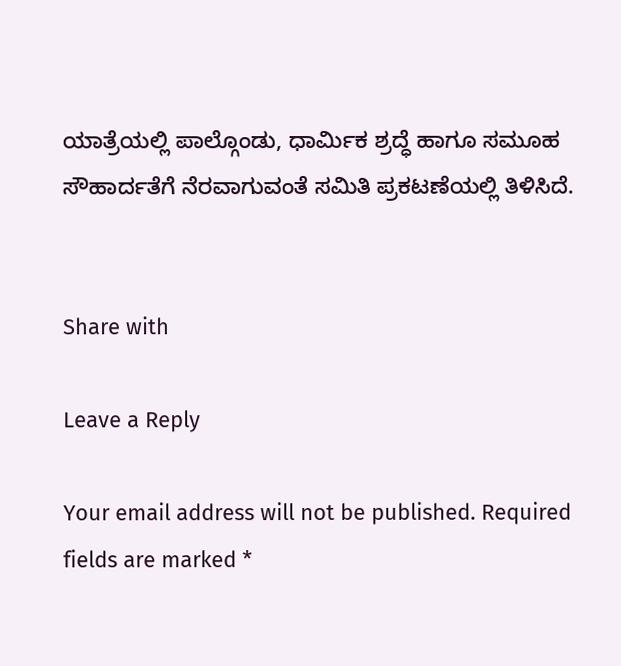ಯಾತ್ರೆಯಲ್ಲಿ ಪಾಲ್ಗೊಂಡು, ಧಾರ್ಮಿಕ ಶ್ರದ್ಧೆ ಹಾಗೂ ಸಮೂಹ ಸೌಹಾರ್ದತೆಗೆ ನೆರವಾಗುವಂತೆ ಸಮಿತಿ ಪ್ರಕಟಣೆಯಲ್ಲಿ ತಿಳಿಸಿದೆ.


Share with

Leave a Reply

Your email address will not be published. Required fields are marked *